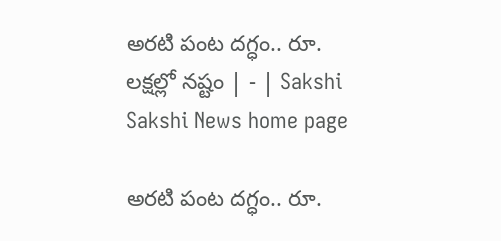అరటి పంట దగ్ధం.. రూ. లక్షల్లో నష్టం | - | Sakshi
Sakshi News home page

అరటి పంట దగ్ధం.. రూ.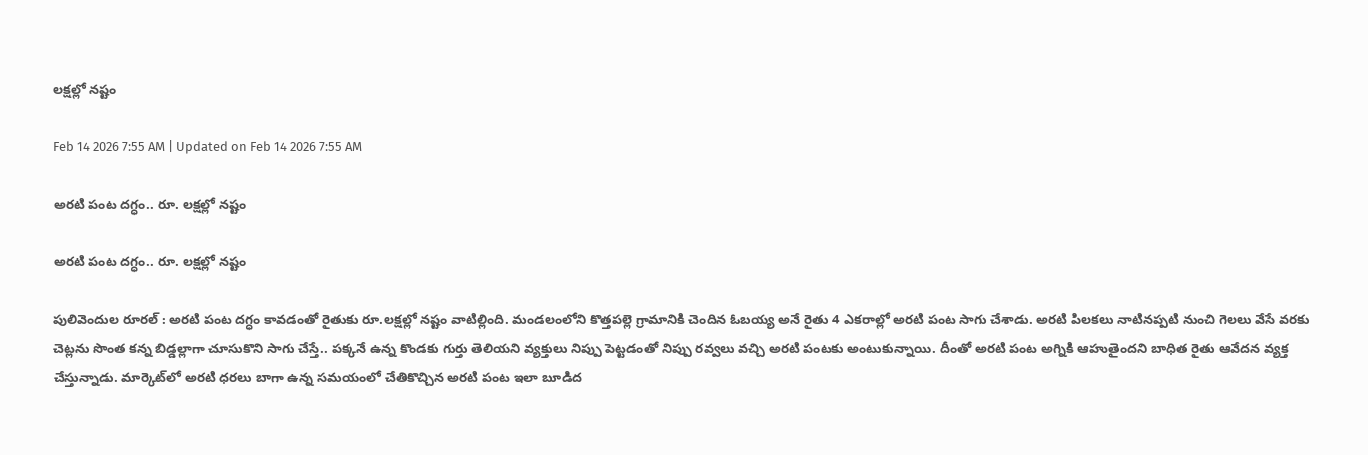లక్షల్లో నష్టం

Feb 14 2026 7:55 AM | Updated on Feb 14 2026 7:55 AM

అరటి పంట దగ్ధం.. రూ. లక్షల్లో నష్టం

అరటి పంట దగ్ధం.. రూ. లక్షల్లో నష్టం

పులివెందుల రూరల్‌ : అరటి పంట దగ్ధం కావడంతో రైతుకు రూ.లక్షల్లో నష్టం వాటిల్లింది. మండలంలోని కొత్తపల్లె గ్రామానికి చెందిన ఓబయ్య అనే రైతు 4 ఎకరాల్లో అరటి పంట సాగు చేశాడు. అరటి పిలకలు నాటినప్పటి నుంచి గెలలు వేసే వరకు చెట్లను సొంత కన్న బిడ్డల్లాగా చూసుకొని సాగు చేస్తే.. పక్కనే ఉన్న కొండకు గుర్తు తెలియని వ్యక్తులు నిప్పు పెట్టడంతో నిప్పు రవ్వలు వచ్చి అరటి పంటకు అంటుకున్నాయి. దీంతో అరటి పంట అగ్నికి ఆహుతైందని బాధిత రైతు ఆవేదన వ్యక్త చేస్తున్నాడు. మార్కెట్‌లో అరటి ధరలు బాగా ఉన్న సమయంలో చేతికొచ్చిన అరటి పంట ఇలా బూడిద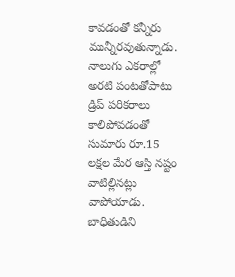కావడంతో కన్నీరు మున్నీరవుతున్నాడు. నాలుగు ఎకరాల్లో అరటి పంటతోపాటు డ్రిప్‌ పరికరాలు కాలిపోవడంతో సుమారు రూ.15 లక్షల మేర ఆస్తి నష్టం వాటిల్లినట్లు వాపోయాడు. బాధితుడిని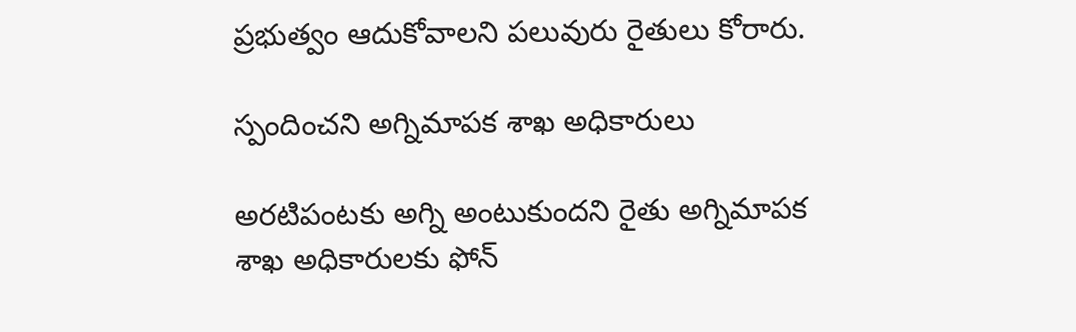ప్రభుత్వం ఆదుకోవాలని పలువురు రైతులు కోరారు.

స్పందించని అగ్నిమాపక శాఖ అధికారులు

అరటిపంటకు అగ్ని అంటుకుందని రైతు అగ్నిమాపక శాఖ అధికారులకు ఫోన్‌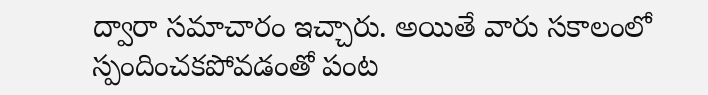ద్వారా సమాచారం ఇచ్చారు. అయితే వారు సకాలంలో స్పందించకపోవడంతో పంట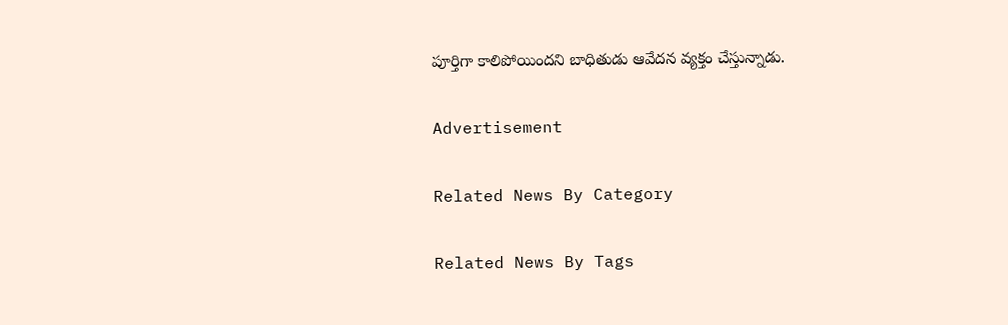పూర్తిగా కాలిపోయిందని బాధితుడు ఆవేదన వ్యక్తం చేస్తున్నాడు.

Advertisement

Related News By Category

Related News By Tags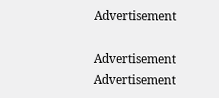Advertisement

Advertisement
Advertisement